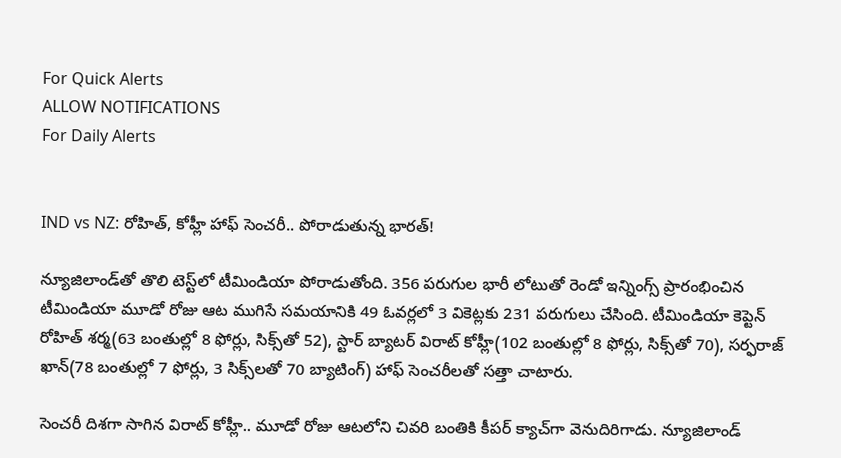For Quick Alerts
ALLOW NOTIFICATIONS
For Daily Alerts


IND vs NZ: రోహిత్, కోహ్లీ హాఫ్ సెంచరీ.. పోరాడుతున్న భారత్!

న్యూజిలాండ్‌తో తొలి టెస్ట్‌లో టీమిండియా పోరాడుతోంది. 356 పరుగుల భారీ లోటుతో రెండో ఇన్నింగ్స్ ప్రారంభించిన టీమిండియా మూడో రోజు ఆట ముగిసే సమయానికి 49 ఓవర్లలో 3 వికెట్లకు 231 పరుగులు చేసింది. టీమిండియా కెప్టెన్ రోహిత్ శర్మ(63 బంతుల్లో 8 ఫోర్లు, సిక్స్‌తో 52), స్టార్ బ్యాటర్ విరాట్ కోహ్లీ(102 బంతుల్లో 8 ఫోర్లు, సిక్స్‌తో 70), సర్ఫరాజ్ ఖాన్(78 బంతుల్లో 7 ఫోర్లు, 3 సిక్స్‌లతో 70 బ్యాటింగ్) హాఫ్ సెంచరీలతో సత్తా చాటారు.

సెంచరీ దిశగా సాగిన విరాట్ కోహ్లీ.. మూడో రోజు ఆటలోని చివరి బంతికి కీపర్ క్యాచ్‌గా వెనుదిరిగాడు. న్యూజిలాండ్‌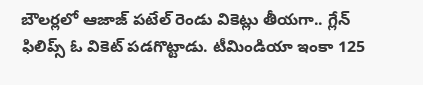బౌలర్లలో ఆజాజ్ పటేల్ రెండు వికెట్లు తీయగా.. గ్లేన్ ఫిలిప్స్ ఓ వికెట్ పడగొట్టాడు. టీమిండియా ఇంకా 125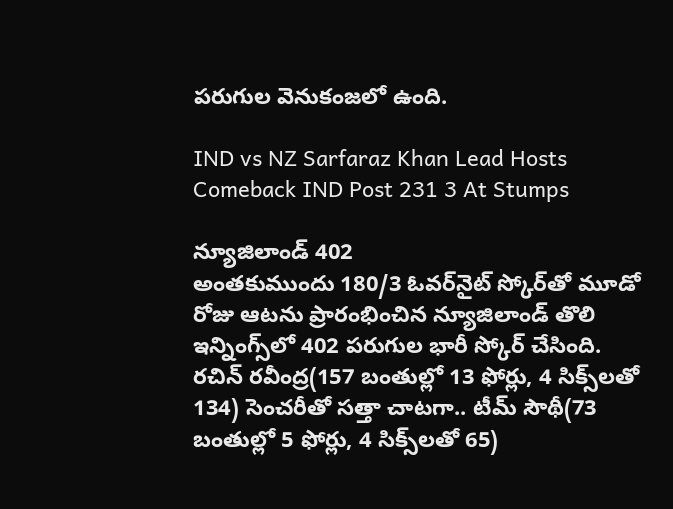పరుగుల వెనుకంజలో ఉంది.

IND vs NZ Sarfaraz Khan Lead Hosts Comeback IND Post 231 3 At Stumps

న్యూజిలాండ్ 402
అంతకుముందు 180/3 ఓవర్‌నైట్ స్కోర్‌తో మూడో రోజు ఆటను ప్రారంభించిన న్యూజిలాండ్ తొలి ఇన్నింగ్స్‌లో 402 పరుగుల భారీ స్కోర్ చేసింది. రచిన్ రవీంద్ర(157 బంతుల్లో 13 ఫోర్లు, 4 సిక్స్‌లతో 134) సెంచరీతో సత్తా చాటగా.. టీమ్ సౌథీ(73 బంతుల్లో 5 ఫోర్లు, 4 సిక్స్‌లతో 65)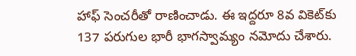హాఫ్ సెంచరీతో రాణించాడు. ఈ ఇద్దరూ 8వ వికెట్‌కు 137 పరుగుల భారీ భాగస్వామ్యం నమోదు చేశారు.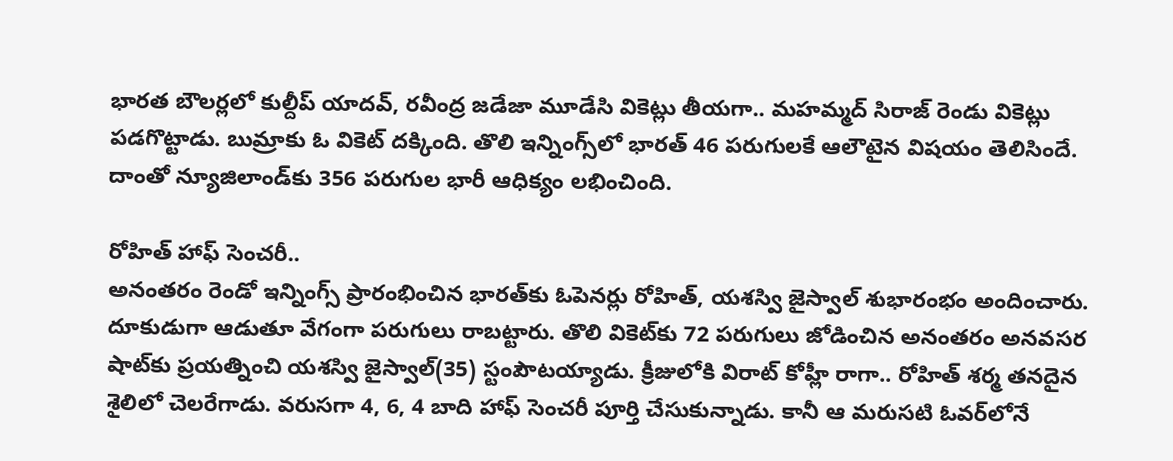భారత బౌలర్లలో కుల్దీప్ యాదవ్, రవీంద్ర జడేజా మూడేసి వికెట్లు తీయగా.. మహమ్మద్ సిరాజ్ రెండు వికెట్లు పడగొట్టాడు. బుమ్రాకు ఓ వికెట్ దక్కింది. తొలి ఇన్నింగ్స్‌లో భారత్ 46 పరుగులకే ఆలౌటైన విషయం తెలిసిందే. దాంతో న్యూజిలాండ్‌కు 356 పరుగుల భారీ ఆధిక్యం లభించింది.

రోహిత్ హాఫ్ సెంచరీ..
అనంతరం రెండో ఇన్నింగ్స్ ప్రారంభించిన భారత్‌కు ఓపెనర్లు రోహిత్, యశస్వి జైస్వాల్ శుభారంభం అందించారు. దూకుడుగా ఆడుతూ వేగంగా పరుగులు రాబట్టారు. తొలి వికెట్‌కు 72 పరుగులు జోడించిన అనంతరం అనవసర షాట్‌కు ప్రయత్నించి యశస్వి జైస్వాల్(35) స్టంపౌటయ్యాడు. క్రీజులోకి విరాట్ కోహ్లీ రాగా.. రోహిత్ శర్మ తనదైన శైలిలో చెలరేగాడు. వరుసగా 4, 6, 4 బాది హాఫ్ సెంచరీ పూర్తి చేసుకున్నాడు. కానీ ఆ మరుసటి ఓవర్‌లోనే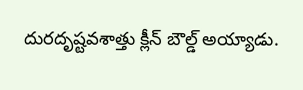దురదృష్టవశాత్తు క్లీన్ బౌల్డ్ అయ్యాడు.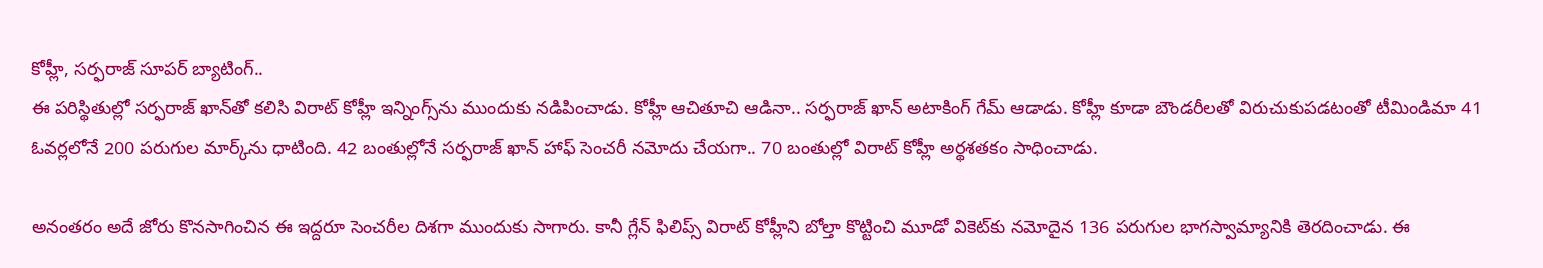కోహ్లీ, సర్ఫరాజ్ సూపర్ బ్యాటింగ్..
ఈ పరిస్థితుల్లో సర్ఫరాజ్ ఖాన్‌తో కలిసి విరాట్ కోహ్లీ ఇన్నింగ్స్‌ను ముందుకు నడిపించాడు. కోహ్లీ ఆచితూచి ఆడినా.. సర్ఫరాజ్ ఖాన్ అటాకింగ్ గేమ్ ఆడాడు. కోహ్లీ కూడా బౌండరీలతో విరుచుకుపడటంతో టీమిండిమా 41 ఓవర్లలోనే 200 పరుగుల మార్క్‌ను ధాటింది. 42 బంతుల్లోనే సర్ఫరాజ్ ఖాన్ హాఫ్ సెంచరీ నమోదు చేయగా.. 70 బంతుల్లో విరాట్ కోహ్లీ అర్థశతకం సాధించాడు.

అనంతరం అదే జోరు కొనసాగించిన ఈ ఇద్దరూ సెంచరీల దిశగా ముందుకు సాగారు. కానీ గ్లేన్ ఫిలిప్స్ విరాట్ కోహ్లీని బోల్తా కొట్టించి మూడో వికెట్‌కు నమోదైన 136 పరుగుల భాగస్వామ్యానికి తెరదించాడు. ఈ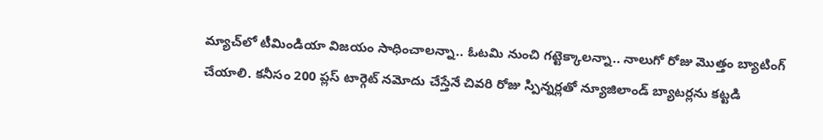మ్యాచ్‌లో టీమిండియా విజయం సాధించాలన్నా.. ఓటమి నుంచి గట్టెక్కాలన్నా.. నాలుగో రోజు మొత్తం బ్యాటింగ్ చేయాలి. కనీసం 200 ప్లస్ టార్గెట్ నమోదు చేస్తేనే చివరి రోజు స్పిన్నర్లతో న్యూజిలాండ్ బ్యాటర్లను కట్టడి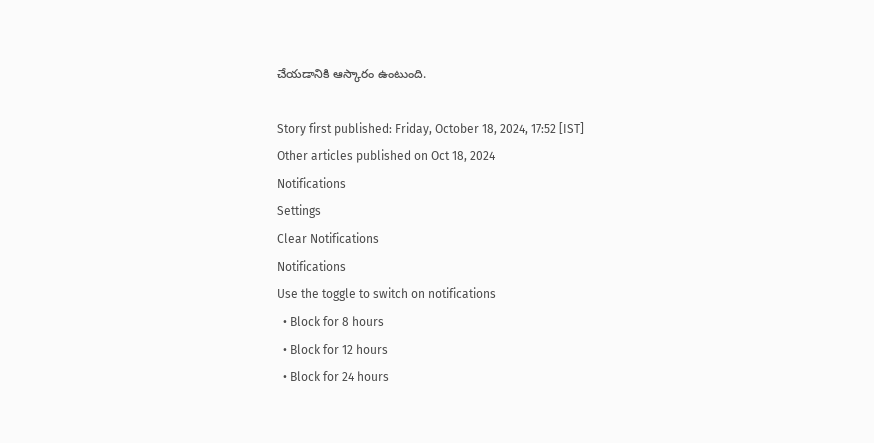చేయడానికి ఆస్కారం ఉంటుంది.

Story first published: Friday, October 18, 2024, 17:52 [IST]
Other articles published on Oct 18, 2024
Notifications
Settings
Clear Notifications
Notifications
Use the toggle to switch on notifications
  • Block for 8 hours
  • Block for 12 hours
  • Block for 24 hours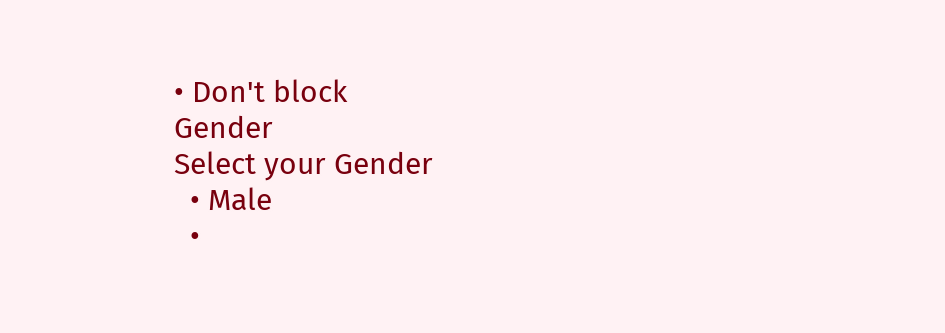• Don't block
Gender
Select your Gender
  • Male
  •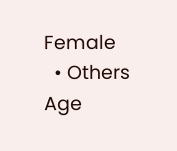Female
  • Others
Age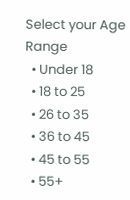Select your Age Range
  • Under 18
  • 18 to 25
  • 26 to 35
  • 36 to 45
  • 45 to 55
  • 55+